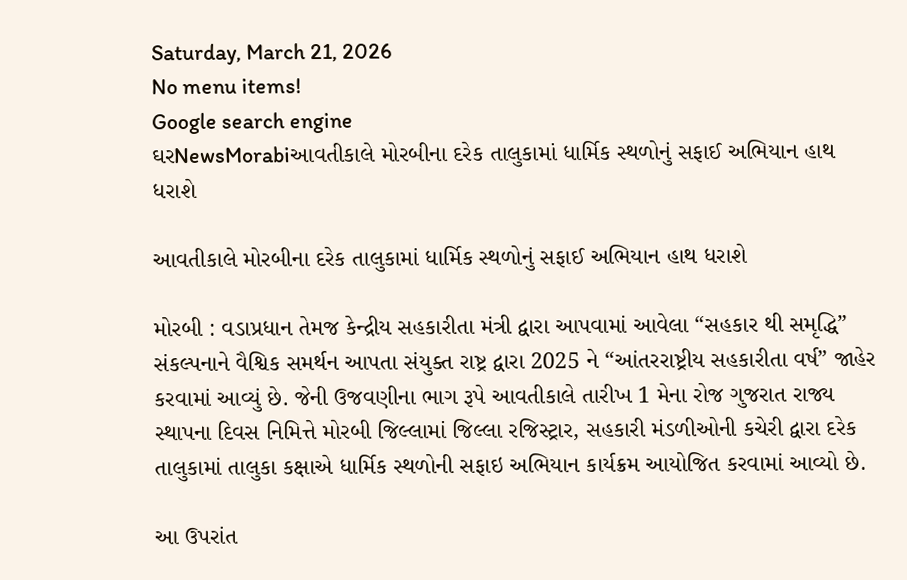Saturday, March 21, 2026
No menu items!
Google search engine
ઘરNewsMorabiઆવતીકાલે મોરબીના દરેક તાલુકામાં ધાર્મિક સ્થળોનું સફાઈ અભિયાન હાથ ધરાશે

આવતીકાલે મોરબીના દરેક તાલુકામાં ધાર્મિક સ્થળોનું સફાઈ અભિયાન હાથ ધરાશે

મોરબી : વડાપ્રધાન તેમજ કેન્દ્રીય સહકારીતા મંત્રી દ્વારા આપવામાં આવેલા “સહકાર થી સમૃદ્ધિ” સંકલ્પનાને વૈશ્વિક સમર્થન આપતા સંયુક્ત રાષ્ટ્ર દ્વારા 2025 ને “આંતરરાષ્ટ્રીય સહકારીતા વર્ષ” જાહેર કરવામાં આવ્યું છે. જેની ઉજવણીના ભાગ રૂપે આવતીકાલે તારીખ 1 મેના રોજ ગુજરાત રાજ્ય સ્થાપના દિવસ નિમિત્તે મોરબી જિલ્લામાં જિલ્લા રજિસ્ટ્રાર, સહકારી મંડળીઓની કચેરી દ્વારા દરેક તાલુકામાં તાલુકા કક્ષાએ ધાર્મિક સ્થળોની સફાઇ અભિયાન કાર્યક્રમ આયોજિત કરવામાં આવ્યો છે.

આ ઉપરાંત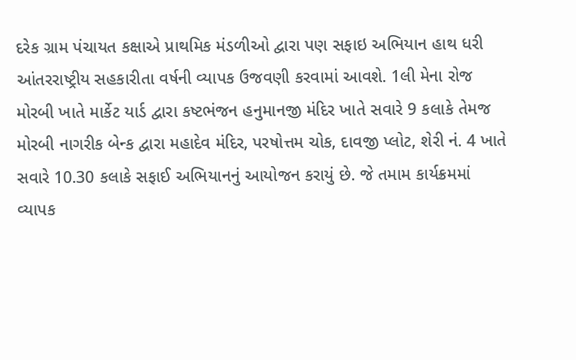દરેક ગ્રામ પંચાયત કક્ષાએ પ્રાથમિક મંડળીઓ દ્વારા પણ સફાઇ અભિયાન હાથ ધરી આંતરરાષ્ટ્રીય સહકારીતા વર્ષની વ્યાપક ઉજવણી કરવામાં આવશે. 1લી મેના રોજ મોરબી ખાતે માર્કેટ યાર્ડ દ્વારા કષ્ટભંજન હનુમાનજી મંદિર ખાતે સવારે 9 કલાકે તેમજ મોરબી નાગરીક બેન્ક દ્વારા મહાદેવ મંદિર, પરષોત્તમ ચોક, દાવજી પ્લોટ, શેરી નં. 4 ખાતે સવારે 10.30 કલાકે સફાઈ અભિયાનનું આયોજન કરાયું છે. જે તમામ કાર્યક્રમમાં વ્યાપક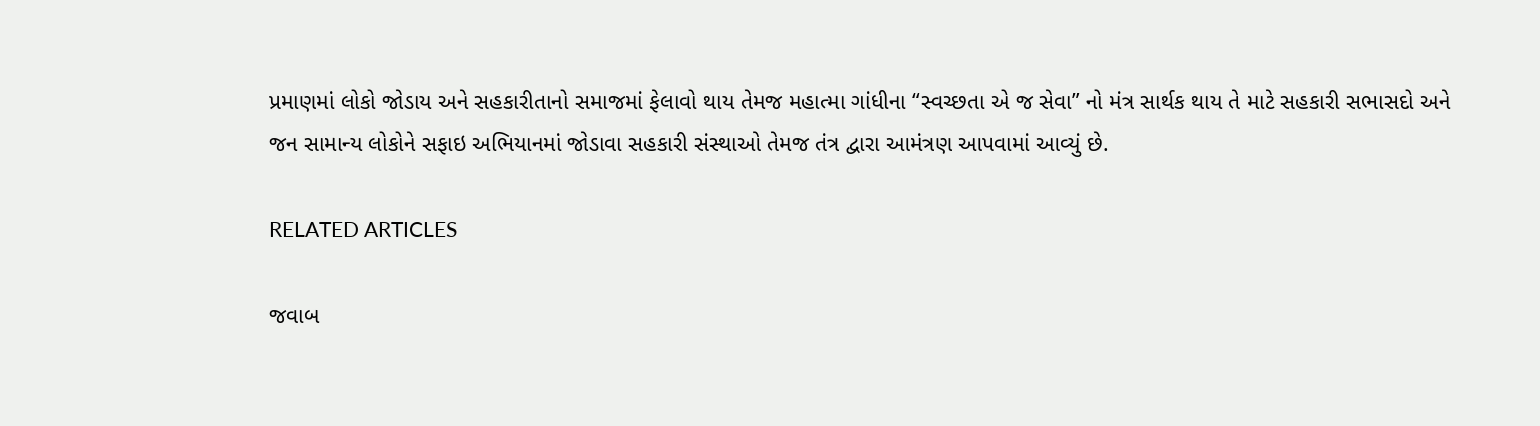પ્રમાણમાં લોકો જોડાય અને સહકારીતાનો સમાજમાં ફેલાવો થાય તેમજ મહાત્મા ગાંધીના “સ્વચ્છતા એ જ સેવા” નો મંત્ર સાર્થક થાય તે માટે સહકારી સભાસદો અને જન સામાન્ય લોકોને સફાઇ અભિયાનમાં જોડાવા સહકારી સંસ્થાઓ તેમજ તંત્ર દ્વારા આમંત્રણ આપવામાં આવ્યું છે.

RELATED ARTICLES

જવાબ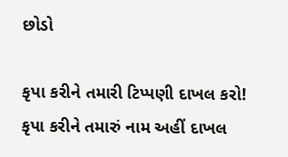છોડો

કૃપા કરીને તમારી ટિપ્પણી દાખલ કરો!
કૃપા કરીને તમારું નામ અહીં દાખલ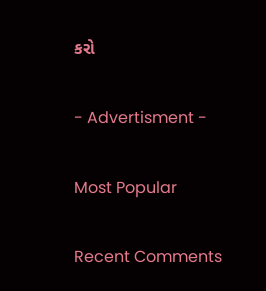કરો

- Advertisment -

Most Popular

Recent Comments